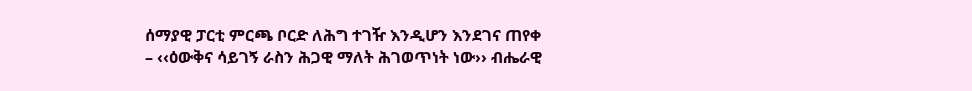ሰማያዊ ፓርቲ ምርጫ ቦርድ ለሕግ ተገዥ እንዲሆን እንደገና ጠየቀ
– ‹‹ዕውቅና ሳይገኝ ራስን ሕጋዊ ማለት ሕገወጥነት ነው›› ብሔራዊ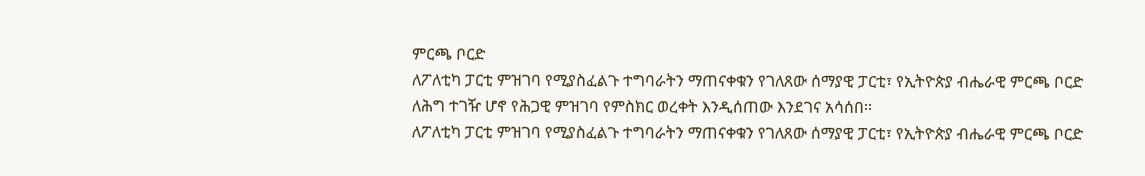ምርጫ ቦርድ
ለፖለቲካ ፓርቲ ምዝገባ የሚያስፈልጉ ተግባራትን ማጠናቀቁን የገለጸው ሰማያዊ ፓርቲ፣ የኢትዮጵያ ብሔራዊ ምርጫ ቦርድ ለሕግ ተገዥ ሆኖ የሕጋዊ ምዝገባ የምስክር ወረቀት እንዲሰጠው እንደገና አሳሰበ፡፡
ለፖለቲካ ፓርቲ ምዝገባ የሚያስፈልጉ ተግባራትን ማጠናቀቁን የገለጸው ሰማያዊ ፓርቲ፣ የኢትዮጵያ ብሔራዊ ምርጫ ቦርድ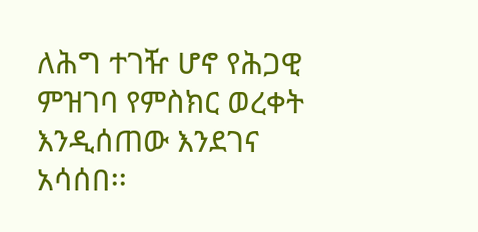ለሕግ ተገዥ ሆኖ የሕጋዊ ምዝገባ የምስክር ወረቀት እንዲሰጠው እንደገና አሳሰበ፡፡